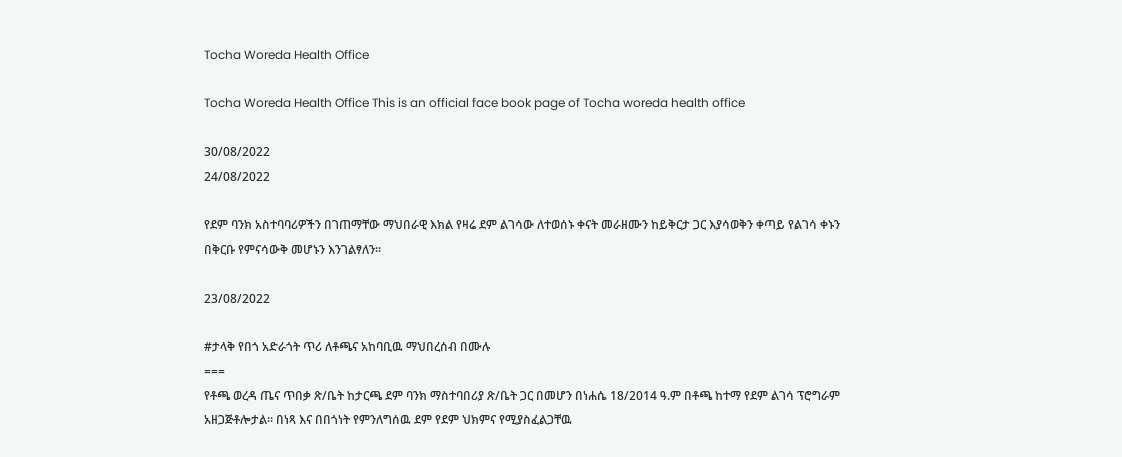Tocha Woreda Health Office

Tocha Woreda Health Office This is an official face book page of Tocha woreda health office

30/08/2022
24/08/2022

የደም ባንክ አስተባባሪዎችን በገጠማቸው ማህበራዊ እክል የዛሬ ደም ልገሳው ለተወሰኑ ቀናት መራዘሙን ከይቅርታ ጋር እያሳወቅን ቀጣይ የልገሳ ቀኑን በቅርቡ የምናሳውቅ መሆኑን እንገልፃለን።

23/08/2022

#ታላቅ የበጎ አድራጎት ጥሪ ለቶጫና አከባቢዉ ማህበረሰብ በሙሉ
===
የቶጫ ወረዳ ጤና ጥበቃ ጽ/ቤት ከታርጫ ደም ባንክ ማስተባበሪያ ጽ/ቤት ጋር በመሆን በነሐሴ 18/2014 ዓ.ም በቶጫ ከተማ የደም ልገሳ ፕሮግራም አዘጋጅቶሎታል፡፡ በነጻ እና በበጎነት የምንለግሰዉ ደም የደም ህክምና የሚያስፈልጋቸዉ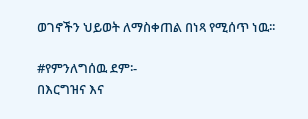ወገኖችን ህይወት ለማስቀጠል በነጻ የሚሰጥ ነዉ፡፡

#የምንለግሰዉ ደም፡-
በእርግዝና እና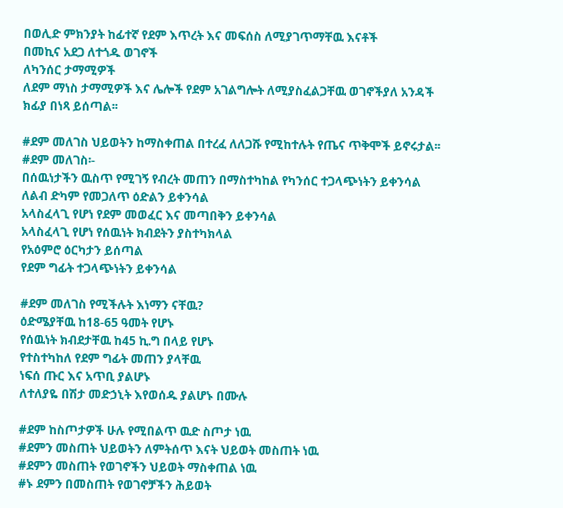በወሊድ ምክንያት ከፊተኛ የደም እጥረት እና መፍሰስ ለሚያገጥማቸዉ እናቶች
በመኪና አደጋ ለተጎዱ ወገኖች
ለካንሰር ታማሚዎች
ለደም ማነስ ታማሚዎች እና ሌሎች የደም አገልግሎት ለሚያስፈልጋቸዉ ወገኖችያለ አንዳች ክፊያ በነጻ ይሰጣል፡፡

#ደም መለገስ ህይወትን ከማስቀጠል በተረፈ ለለጋሹ የሚከተሉት የጤና ጥቅሞች ይኖሩታል፡፡
#ደም መለገስ፡-
በሰዉነታችን ዉስጥ የሚገኝ የብረት መጠን በማስተካከል የካንሰር ተጋላጭነትን ይቀንሳል
ለልብ ድካም የመጋለጥ ዕድልን ይቀንሳል
አላስፈላጊ የሆነ የደም መወፈር እና መጣበቅን ይቀንሳል
አላስፈላጊ የሆነ የሰዉነት ክብደትን ያስተካክላል
የአዕምሮ ዕርካታን ይሰጣል
የደም ግፊት ተጋላጭነትን ይቀንሳል

#ደም መለገስ የሚችሉት እነማን ናቸዉ?
ዕድሜያቸዉ ከ18-65 ዓመት የሆኑ
የሰዉነት ክብደታቸዉ ከ45 ኪ.ግ በላይ የሆኑ
የተስተካከለ የደም ግፊት መጠን ያላቸዉ
ነፍሰ ጡር እና አጥቢ ያልሆኑ
ለተለያዬ በሽታ መድኃኒት እየወሰዱ ያልሆኑ በሙሉ

#ደም ከስጦታዎች ሁሉ የሚበልጥ ዉድ ስጦታ ነዉ
#ደምን መስጠት ህይወትን ለምትሰጥ እናት ህይወት መስጠት ነዉ
#ደምን መስጠት የወገኖችን ህይወት ማስቀጠል ነዉ
#ኑ ደምን በመስጠት የወገኖቻችን ሕይወት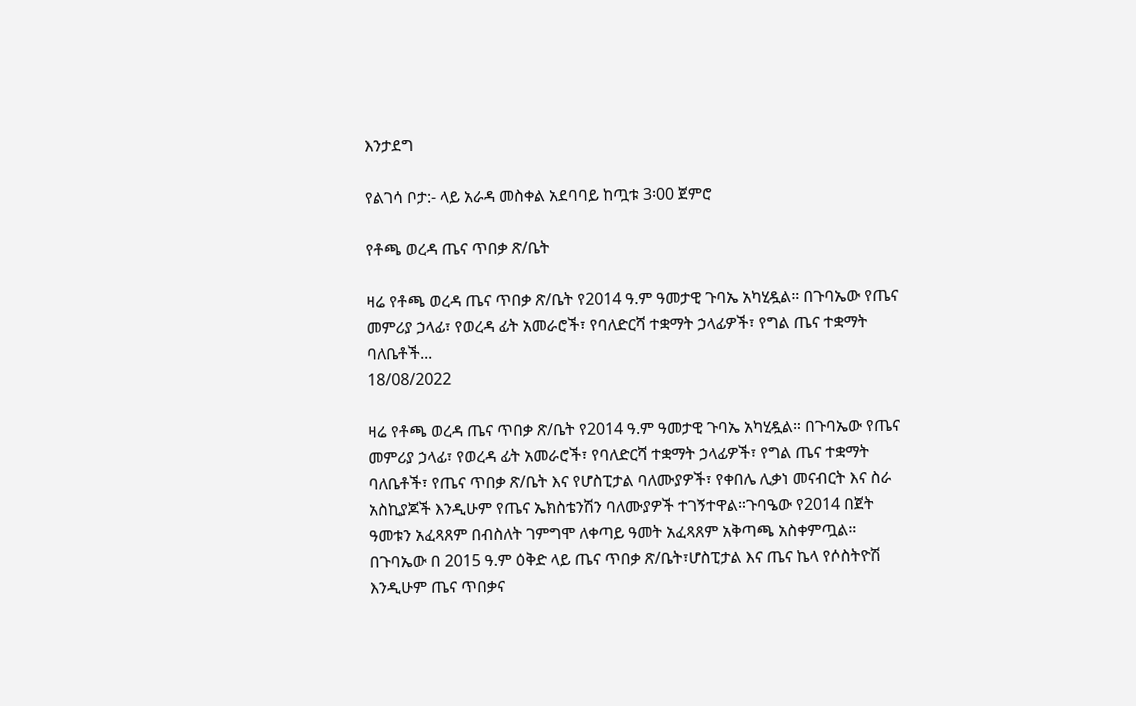እንታደግ

የልገሳ ቦታ:- ላይ አራዳ መስቀል አደባባይ ከጧቱ 3፡00 ጀምሮ

የቶጫ ወረዳ ጤና ጥበቃ ጽ/ቤት

ዛሬ የቶጫ ወረዳ ጤና ጥበቃ ጽ/ቤት የ2014 ዓ.ም ዓመታዊ ጉባኤ አካሂዷል። በጉባኤው የጤና መምሪያ ኃላፊ፣ የወረዳ ፊት አመራሮች፣ የባለድርሻ ተቋማት ኃላፊዎች፣ የግል ጤና ተቋማት ባለቤቶች...
18/08/2022

ዛሬ የቶጫ ወረዳ ጤና ጥበቃ ጽ/ቤት የ2014 ዓ.ም ዓመታዊ ጉባኤ አካሂዷል። በጉባኤው የጤና መምሪያ ኃላፊ፣ የወረዳ ፊት አመራሮች፣ የባለድርሻ ተቋማት ኃላፊዎች፣ የግል ጤና ተቋማት ባለቤቶች፣ የጤና ጥበቃ ጽ/ቤት እና የሆስፒታል ባለሙያዎች፣ የቀበሌ ሊቃነ መናብርት እና ስራ አስኪያጆች እንዲሁም የጤና ኤክስቴንሽን ባለሙያዎች ተገኝተዋል።ጉባዔው የ2014 በጀት ዓመቱን አፈጻጸም በብስለት ገምግሞ ለቀጣይ ዓመት አፈጻጸም አቅጣጫ አስቀምጧል። በጉባኤው በ 2015 ዓ.ም ዕቅድ ላይ ጤና ጥበቃ ጽ/ቤት፣ሆስፒታል እና ጤና ኬላ የሶስትዮሽ እንዲሁም ጤና ጥበቃና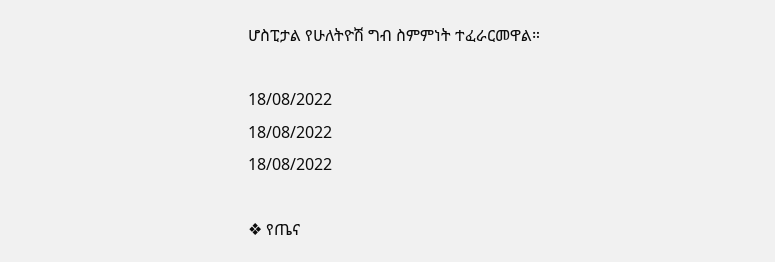ሆስፒታል የሁለትዮሽ ግብ ስምምነት ተፈራርመዋል።

18/08/2022
18/08/2022
18/08/2022

❖ የጤና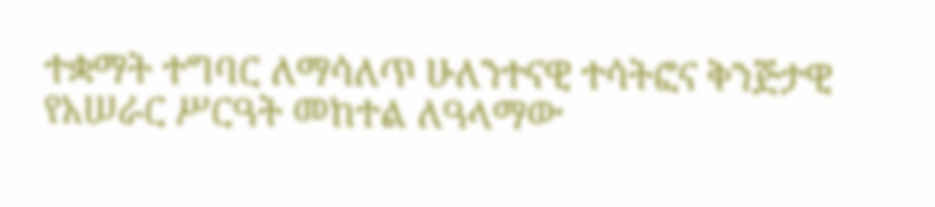ተቋማት ተግባር ለማሳለጥ ሁለንተናዊ ተሳትፎና ቅንጅታዊ የአሠራር ሥርዓት መከተል ለዓላማው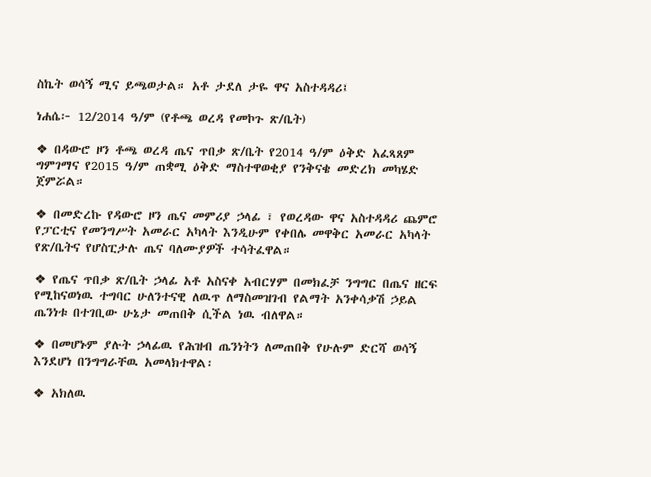ስኬት ወሳኝ ሚና ይጫወታል። አቶ ታደለ ታዬ ዋና አስተዳዳሪ፤

ነሐሴ፦ 12/2014 ዓ/ም (የቶጫ ወረዳ የመኮጉ ጽ/ቤት)

❖ በዳውሮ ዞን ቶጫ ወረዳ ጤና ጥበቃ ጽ/ቤት የ2014 ዓ/ም ዕቅድ አፈጻጸም ግምገማና የ2015 ዓ/ም ጠቋሚ ዕቅድ ማስተዋወቂያ የንቅናቄ መድረክ መካሄድ ጀምሯል።

❖ በመድረኩ የዳውሮ ዞን ጤና መምሪያ ኃላፊ ፣ የወረዳው ዋና አስተዳዳሪ ጨምሮ የፓርቲና የመንግሥት አመራር አካላት እንዲሁም የቀበሌ መዋቅር አመራር አካላት የጽ/ቤትና የሆስፒታሉ ጤና ባለሙያዎች ተሳትፈዋል።

❖ የጤና ጥበቃ ጽ/ቤት ኃላፊ አቶ አስናቀ አብርሃም በመክፈቻ ንግግር በጤና ዘርፍ የሚከናወነዉ ተግባር ሁለንተናዊ ለዉጥ ለማስመዝገብ የልማት አንቀሳቃሽ ኃይል ጤንነቱ በተገቢው ሁኔታ መጠበቅ ሲችል ነዉ ብለዋል።

❖ በመሆኑም ያሉት ኃላፊዉ የሕዝብ ጤንነትን ለመጠበቅ የሁሉም ድርሻ ወሳኝ እንደሆነ በንግግራቸዉ አመላክተዋል፡

❖ አክለዉ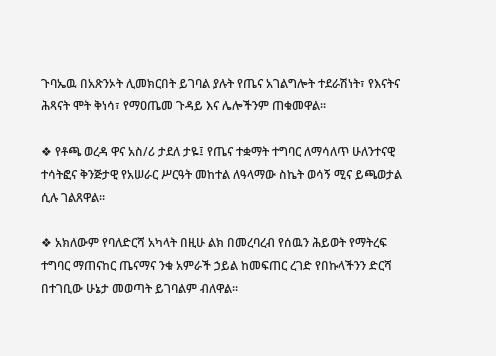ጉባኤዉ በአጽንኦት ሊመክርበት ይገባል ያሉት የጤና አገልግሎት ተደራሽነት፣ የእናትና ሕጻናት ሞት ቅነሳ፣ የማዐጤመ ጉዳይ እና ሌሎችንም ጠቁመዋል።

❖ የቶጫ ወረዳ ዋና አስ/ሪ ታደለ ታዬ፤ የጤና ተቋማት ተግባር ለማሳለጥ ሁለንተናዊ ተሳትፎና ቅንጅታዊ የአሠራር ሥርዓት መከተል ለዓላማው ስኬት ወሳኝ ሚና ይጫወታል ሲሉ ገልጸዋል።

❖ አክለውም የባለድርሻ አካላት በዚሁ ልክ በመረባረብ የሰዉን ሕይወት የማትረፍ ተግባር ማጠናከር ጤናማና ንቁ አምራች ኃይል ከመፍጠር ረገድ የበኩላችንን ድርሻ በተገቢው ሁኔታ መወጣት ይገባልም ብለዋል።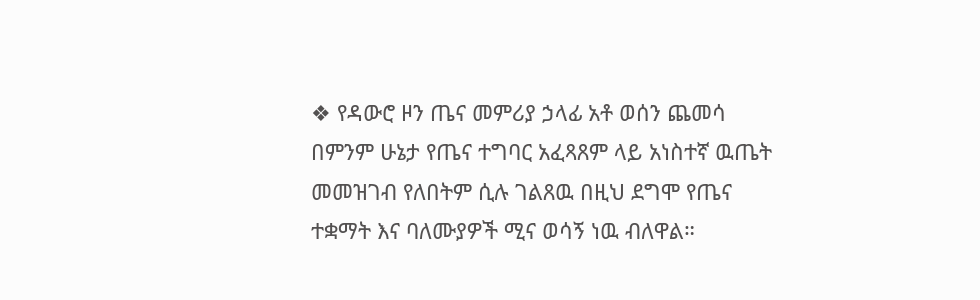❖ የዳውሮ ዞን ጤና መምሪያ ኃላፊ አቶ ወሰን ጨመሳ በምንም ሁኔታ የጤና ተግባር አፈጻጸም ላይ አነስተኛ ዉጤት መመዝገብ የለበትም ሲሉ ገልጸዉ በዚህ ደግሞ የጤና ተቋማት እና ባለሙያዎች ሚና ወሳኝ ነዉ ብለዋል።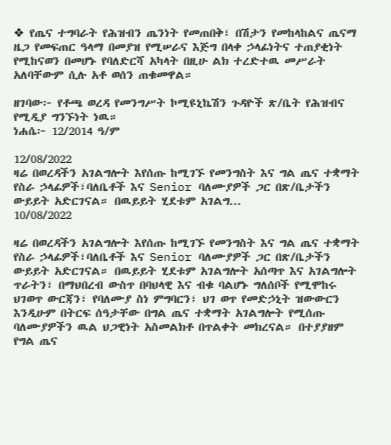❖ የጤና ተግባራት የሕዝብን ጤንነት የመጠበቅ፣ በሽታን የመከላከልና ጤናማ ዜጋ የመፍጠር ዓላማ በመያዝ የሚሠራና እጅግ በላቀ ኃላፊነትና ተጠያቂነት የሚከናወን በመሆኑ የባለድርሻ አካላት በዚሁ ልክ ተረድተዉ መሥራት አለባቸውም ሲሉ አቶ ወሰን ጠቁመዋል።

ዘገባው፦ የቶጫ ወረዳ የመንግሥት ኮሚዩኒኬሽን ጉዳዮች ጽ/ቤት የሕዝብና የሚዲያ ግንኙነት ነዉ።
ነሐሴ፦ 12/2014 ዓ/ም

12/08/2022
ዛሬ በወረዳችን አገልግሎት እየሰጡ ከሚገኙ የመንግስት እና ግል ጤና ተቋማት የስራ ኃላፊዎች፣ባለቤቶች እና Senior ባለሙያዎች ጋር በጽ/ቤታችን ውይይት አድርገናል። በዉይይት ሂደቱም አገልግ...
10/08/2022

ዛሬ በወረዳችን አገልግሎት እየሰጡ ከሚገኙ የመንግስት እና ግል ጤና ተቋማት የስራ ኃላፊዎች፣ባለቤቶች እና Senior ባለሙያዎች ጋር በጽ/ቤታችን ውይይት አድርገናል። በዉይይት ሂደቱም አገልግሎት አሰጣጥ እና አገልግሎት ጥራትን፣ በማህበረብ ውስጥ በባህላዊ እና ብቁ ባልሆኑ ግለሰቦች የሚሞከሩ ህገወጥ ውርጃን፣ የባለሙያ ስነ ምግባርን፣ ህገ ወጥ የመድኃኒት ዝውውርን እንዲሁም በትርፍ ሰዓታቸው በግል ጤና ተቋማት አገልግሎት የሚሰጡ ባለሙያዎችን ዉል ህጋዊነት አስመልክቶ በጥልቀት መክረናል። በተያያዘም የግል ጤና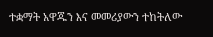ተቋማት አዋጁን እና መመሪያውን ተከትለው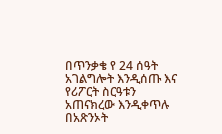በጥንቃቄ የ 24 ሰዓት አገልግሎት እንዲሰጡ እና የሪፖርት ስርዓቱን አጠናክረው እንዲቀጥሉ በአጽንኦት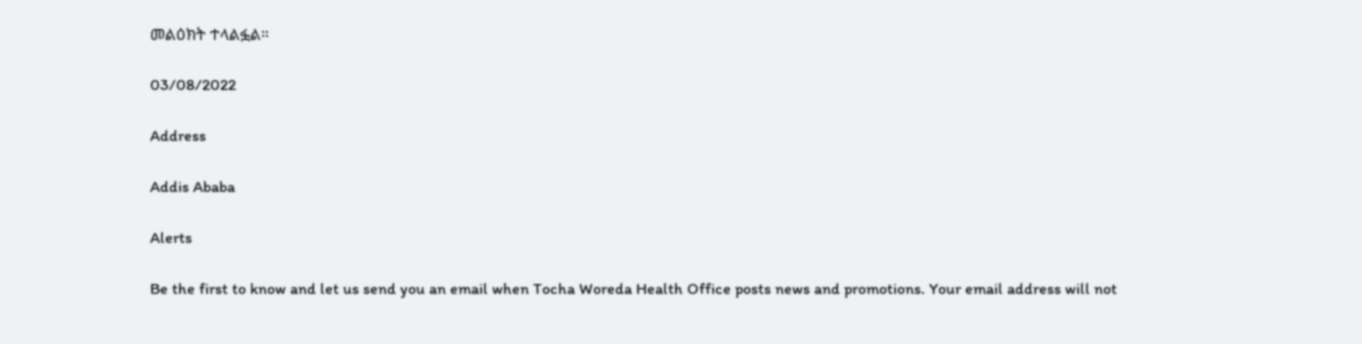መልዕክት ተላልፏል።

03/08/2022

Address

Addis Ababa

Alerts

Be the first to know and let us send you an email when Tocha Woreda Health Office posts news and promotions. Your email address will not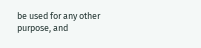be used for any other purpose, and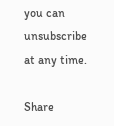you can unsubscribe at any time.

Share